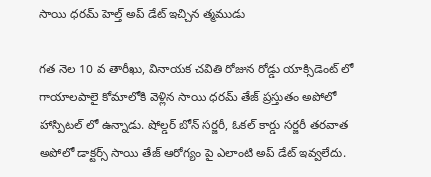సాయి ధరమ్ హెల్త్ అప్ డేట్ ఇచ్చిన త్మముడు

గత నెల 10 వ తారీఖు, వినాయక చవితి రోజున రోడ్డు యాక్సిడెంట్ లో గాయాలపాలై కోమాలోకి వెళ్లిన సాయి ధరమ్ తేజ్ ప్రస్తుతం అపోలో హాస్పిటల్ లో ఉన్నాడు. షోల్డర్ బోన్ సర్జరీ, ఓకల్ కార్డు సర్జరీ తరవాత అపోలో డాక్టర్స్ సాయి తేజ్ ఆరోగ్యం పై ఎలాంటి అప్ డేట్ ఇవ్వలేదు.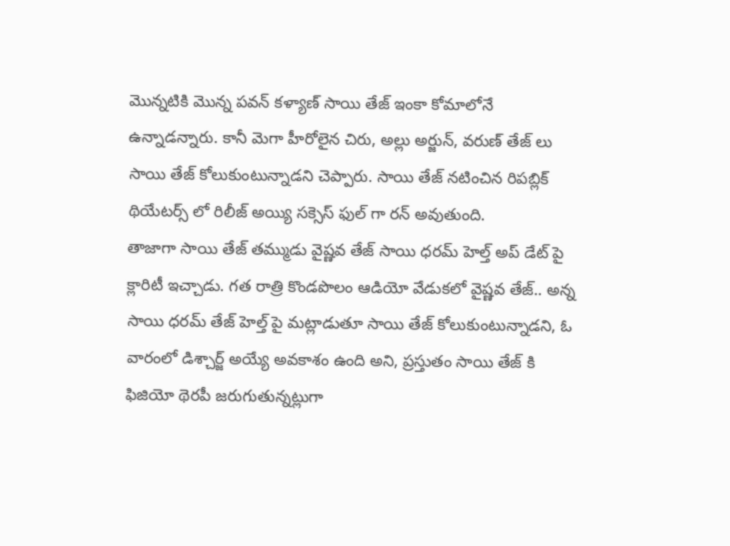మొన్నటికి మొన్న పవన్ కళ్యాణ్ సాయి తేజ్ ఇంకా కోమాలోనే ఉన్నాడన్నారు. కానీ మెగా హీరోలైన చిరు, అల్లు అర్జున్, వరుణ్ తేజ్ లు సాయి తేజ్ కోలుకుంటున్నాడని చెప్పారు. సాయి తేజ్ నటించిన రిపబ్లిక్ థియేటర్స్ లో రిలీజ్ అయ్యి సక్సెస్ ఫుల్ గా రన్ అవుతుంది.
తాజాగా సాయి తేజ్ తమ్ముడు వైష్ణవ తేజ్ సాయి ధరమ్ హెల్త్ అప్ డేట్ పై క్లారిటీ ఇచ్చాడు. గత రాత్రి కొండపొలం ఆడియో వేడుకలో వైష్ణవ తేజ్.. అన్న సాయి ధరమ్ తేజ్ హెల్త్ పై మట్లాడుతూ సాయి తేజ్ కోలుకుంటున్నాడని, ఓ వారంలో డిశ్చార్జ్ అయ్యే అవకాశం ఉంది అని, ప్రస్తుతం సాయి తేజ్ కి ఫిజియో థెరపీ జరుగుతున్నట్లుగా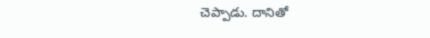చెప్పాడు. దానితో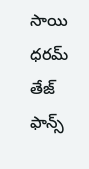సాయి ధరమ్ తేజ్ ఫాన్స్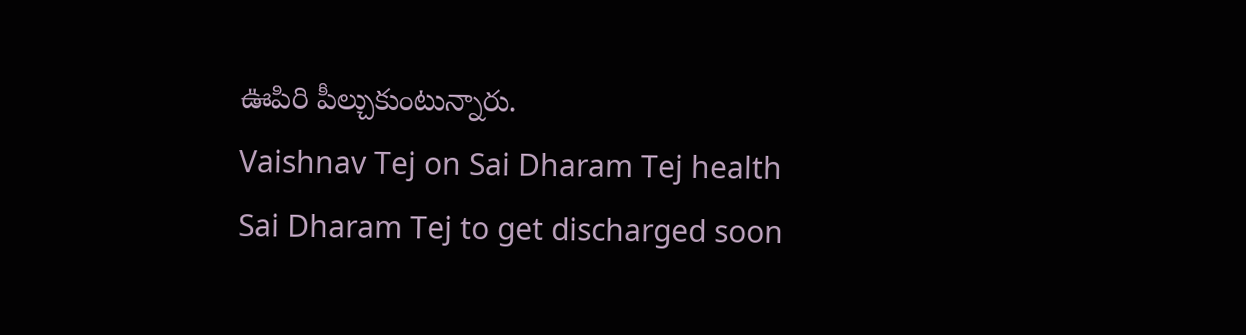ఊపిరి పీల్చుకుంటున్నారు.
Vaishnav Tej on Sai Dharam Tej health
Sai Dharam Tej to get discharged soon